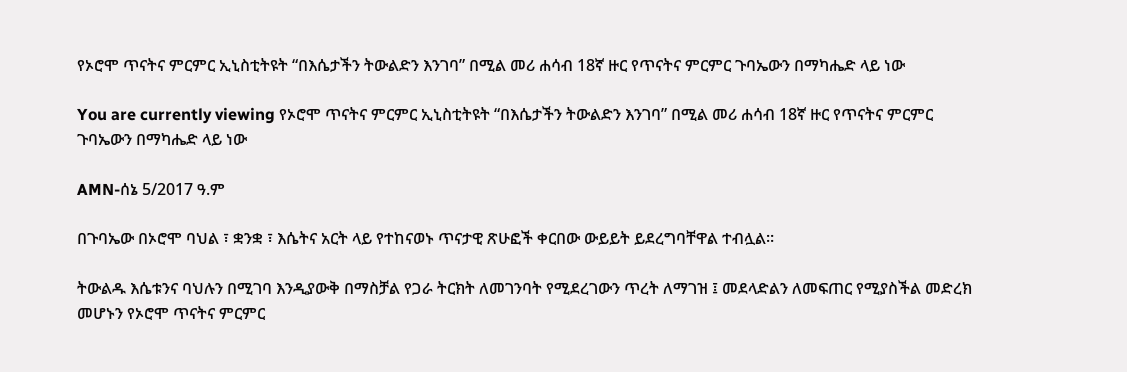የኦሮሞ ጥናትና ምርምር ኢኒስቲትዩት “በእሴታችን ትውልድን እንገባ” በሚል መሪ ሐሳብ 18ኛ ዙር የጥናትና ምርምር ጉባኤውን በማካሔድ ላይ ነው

You are currently viewing የኦሮሞ ጥናትና ምርምር ኢኒስቲትዩት “በእሴታችን ትውልድን እንገባ” በሚል መሪ ሐሳብ 18ኛ ዙር የጥናትና ምርምር ጉባኤውን በማካሔድ ላይ ነው

AMN-ሰኔ 5/2017 ዓ.ም

በጉባኤው በኦሮሞ ባህል ፣ ቋንቋ ፣ እሴትና አርት ላይ የተከናወኑ ጥናታዊ ጽሁፎች ቀርበው ውይይት ይደረግባቸዋል ተብሏል።

ትውልዱ እሴቱንና ባህሉን በሚገባ እንዲያውቅ በማስቻል የጋራ ትርክት ለመገንባት የሚደረገውን ጥረት ለማገዝ ፤ መደላድልን ለመፍጠር የሚያስችል መድረክ መሆኑን የኦሮሞ ጥናትና ምርምር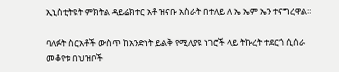ኢኒስቲትዩት ምክትል ዳይሬክተር አቶ ዝናቡ አስራት በተለይ ለ ኤ ኤም ኤን ተናግረዋል።

ባለፉት ስርአቶች ውስጥ ከአንድነት ይልቅ የሚለያዩ ነገሮች ላይ ትኩረት ተደርጎ ሲሰራ መቆየቱ በህዝቦች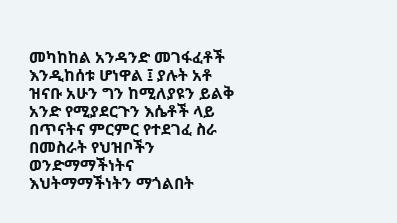መካከከል አንዳንድ መገፋፈቶች እንዲከሰቱ ሆነዋል ፤ ያሉት አቶ ዝናቡ አሁን ግን ከሚለያዩን ይልቅ አንድ የሚያደርጉን እሴቶች ላይ በጥናትና ምርምር የተደገፈ ስራ በመስራት የህዝቦችን ወንድማማችነትና እህትማማችነትን ማጎልበት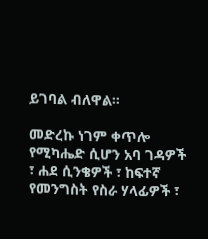ይገባል ብለዋል።

መድረኩ ነገም ቀጥሎ የሚካሔድ ሲሆን አባ ገዳዎች ፣ ሐደ ሲንቄዎች ፣ ከፍተኛ የመንግስት የስራ ሃላፊዎች ፣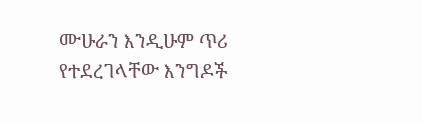ሙሁራን እንዲሁም ጥሪ የተደረገላቸው እንግዶች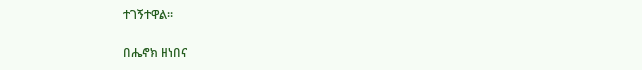ተገኝተዋል።

በሔኖክ ዘነበና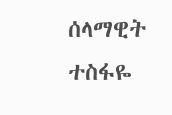ሰላማዊት ተስፋዬ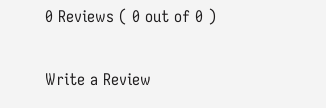0 Reviews ( 0 out of 0 )

Write a Review